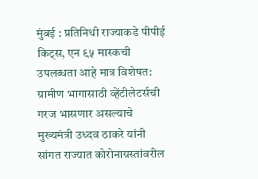मुंबई : प्रतिनिधी राज्याकडे पीपीई किट्स, एन ९५ मास्कची उपलब्धता आहे मात्र विशेषत: ग्रामीण भागासाठी व्हेंटीलेटर्सची गरज भासणार असल्याचे मुख्यमंत्री उध्दव ठाकरे यांनी सांगत राज्यात कोरोनाग्रस्तांवरील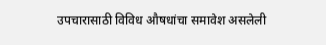उपचारासाठी विविध औषधांचा समावेश असलेली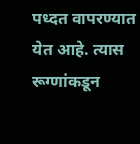पध्दत वापरण्यात येत आहे. त्यास रूग्णांकडून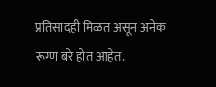प्रतिसादही मिळत असून अनेक रूग्ण बरे होत आहेत.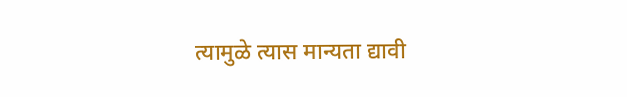त्यामुळे त्यास मान्यता द्यावी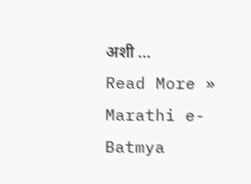अशी …
Read More »
Marathi e-Batmya